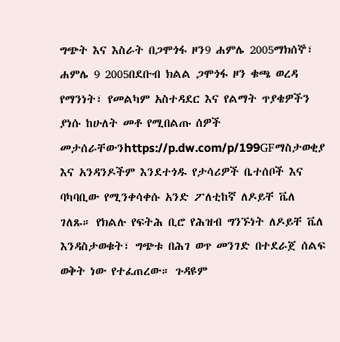ግጭት እና እስራት በጋሞጎፋ ዞን9 ሐምሌ 2005ማክሰኞ፣ ሐምሌ 9 2005በደቡብ ክልል ጋሞጎፋ ዞን ቁጫ ወረዳ የማንነት፣ የመልካም አስተዳደር እና የልማት ጥያቄዎችን ያነሱ ከሁለት መቶ የሚበልጡ ሰዎች መታሰራቸውንhttps://p.dw.com/p/199GFማስታወቂያ እና አንዳንዶችም እንደተጎዱ የታሳሪዎች ቤተሰቦች እና ባካባቢው የሚንቀሳቀሱ አንድ ፖለቲከኛ ለዶይቸ ቬለ ገለጹ። የክልሉ የፍትሕ ቢሮ የሕዝብ ግንኙነት ለዶይቸ ቬለ እንዳስታወቁት፣ ግጭቱ በሕገ ወጥ መንገድ በተደራጀ ሰልፍ ወቅት ነው የተፈጠረው። ጉዳዩም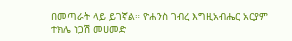በመጣራት ላይ ይገኛል። ዮሐንስ ገብረ እግዚአብሔር አርያም ተክሌ ነጋሽ መሀመድ